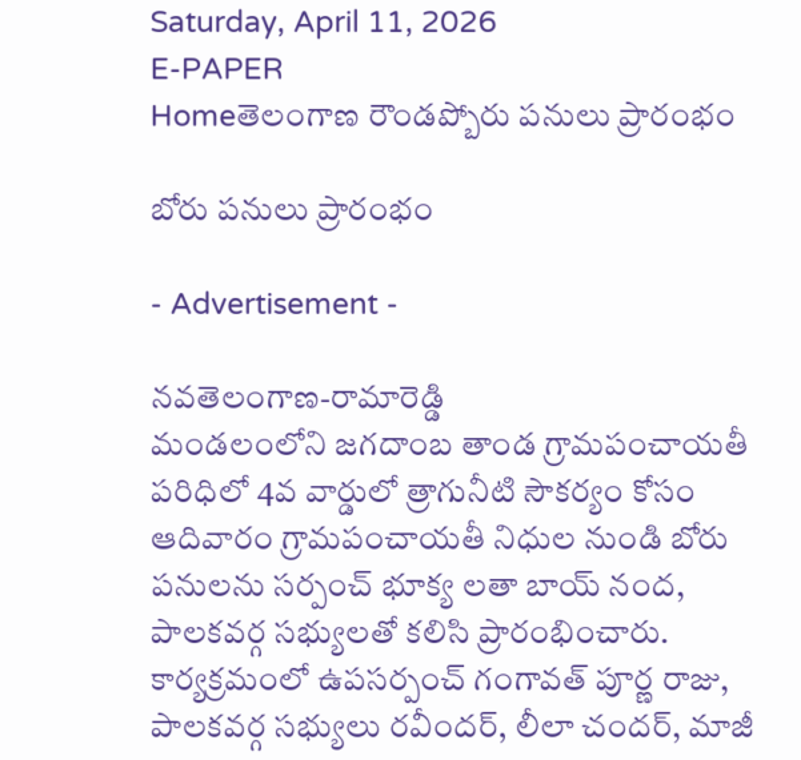Saturday, April 11, 2026
E-PAPER
Homeతెలంగాణ రౌండప్బోరు పనులు ప్రారంభం

బోరు పనులు ప్రారంభం

- Advertisement -

నవతెలంగాణ-రామారెడ్డి
మండలంలోని జగదాంబ తాండ గ్రామపంచాయతీ పరిధిలో 4వ వార్డులో త్రాగునీటి సౌకర్యం కోసం ఆదివారం గ్రామపంచాయతీ నిధుల నుండి బోరు పనులను సర్పంచ్ భూక్య లతా బాయ్ నంద, పాలకవర్గ సభ్యులతో కలిసి ప్రారంభించారు. కార్యక్రమంలో ఉపసర్పంచ్ గంగావత్ పూర్ణ రాజు, పాలకవర్గ సభ్యులు రవీందర్, లీలా చందర్, మాజీ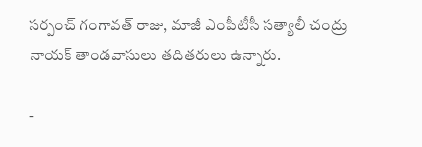సర్పంచ్ గంగావత్ రాజు, మాజీ ఎంపీటీసీ సత్యాలీ చంద్రు నాయక్ తాండవాసులు తదితరులు ఉన్నారు.

-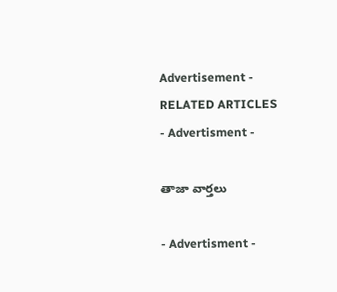Advertisement -
RELATED ARTICLES
- Advertisment -

తాజా వార్తలు

- Advertisment -